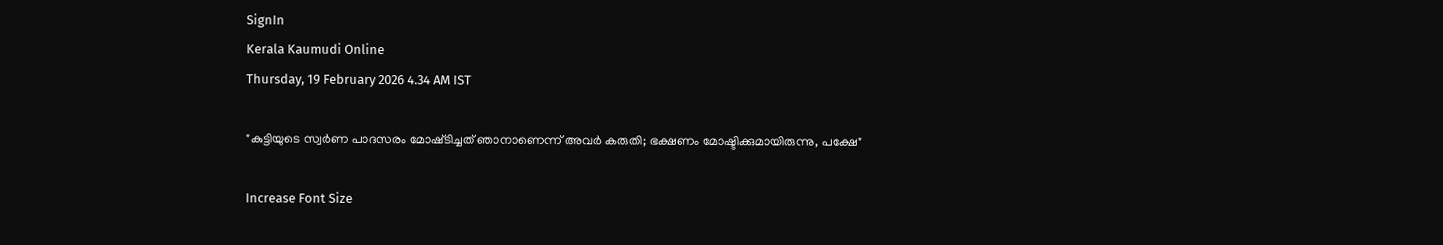SignIn
Kerala Kaumudi Online
Thursday, 19 February 2026 4.34 AM IST

"കുട്ടിയുടെ സ്വർണ പാദസരം മോഷ്‌ടിച്ചത് ഞാനാണെന്ന് അവർ കരുതി; ഭക്ഷണം മോഷ്ടിക്കുമായിരുന്നു, പക്ഷേ"

Increase Font Size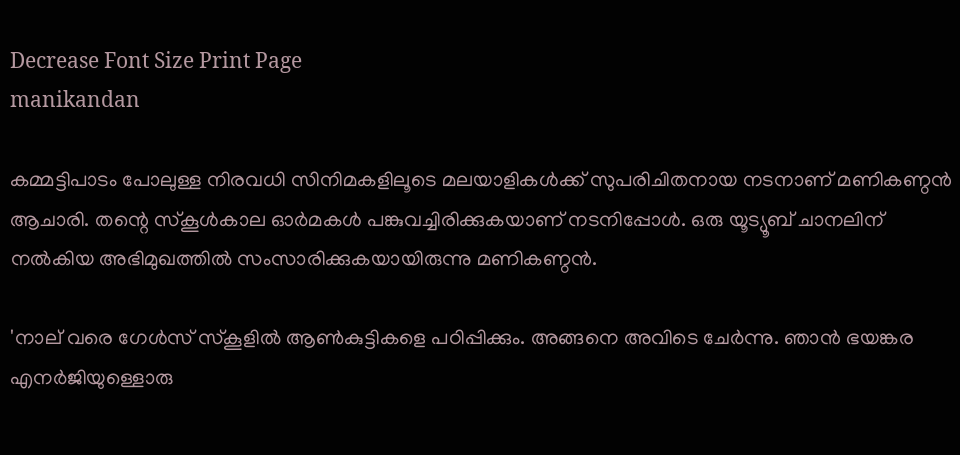Decrease Font Size Print Page
manikandan

കമ്മട്ടിപാടം പോലുള്ള നിരവധി സിനിമകളിലൂടെ മലയാളികൾക്ക് സുപരിചിതനായ നടനാണ് മണികണ്ഠൻ ആചാരി. തന്റെ സ്കൂൾകാല ഓർമകൾ പങ്കുവച്ചിരിക്കുകയാണ് നടനിപ്പോൾ. ഒരു യൂട്യൂബ് ചാനലിന് നൽകിയ അഭിമുഖത്തിൽ സംസാരിക്കുകയായിരുന്നു മണികണ്ഠൻ.

'നാല് വരെ ഗേൾസ് സ്‌കൂളിൽ ആൺകുട്ടികളെ പഠിപ്പിക്കും. അങ്ങനെ അവിടെ ചേർന്നു. ഞാൻ ഭയങ്കര എനർജിയുള്ളൊരു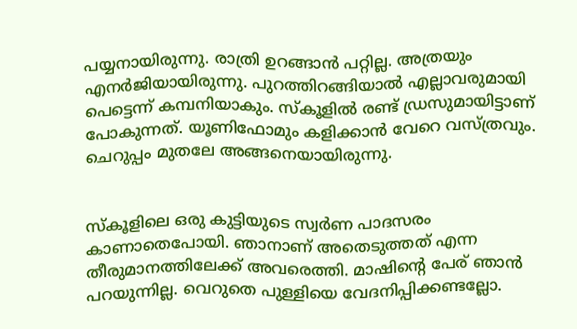പയ്യനായിരുന്നു. രാത്രി ഉറങ്ങാൻ പറ്റില്ല. അത്രയും എനർജിയായിരുന്നു. പുറത്തിറങ്ങിയാൽ എല്ലാവരുമായി പെട്ടെന്ന് കമ്പനിയാകും. സ്‌കൂളിൽ രണ്ട് ഡ്രസുമായിട്ടാണ്‌ പോകുന്നത്. യൂണിഫോമും കളിക്കാൻ വേറെ വസ്ത്രവും. ചെറുപ്പം മുതലേ അങ്ങനെയായിരുന്നു.


സ്‌കൂളിലെ ഒരു കുട്ടിയുടെ സ്വർണ പാദസരം കാണാതെപോയി. ഞാനാണ് അതെടുത്തത് എന്ന തീരുമാനത്തിലേക്ക് അവരെത്തി. മാഷിന്റെ പേര് ഞാൻ പറയുന്നില്ല. വെറുതെ പുള്ളിയെ വേദനിപ്പിക്കണ്ടല്ലോ.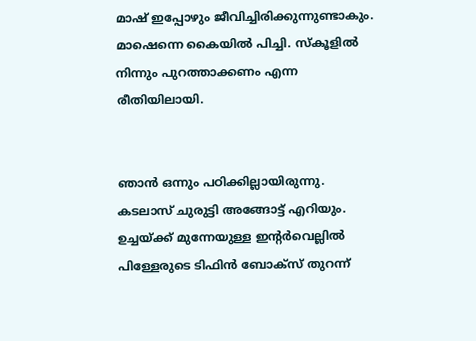മാഷ് ഇപ്പോഴും ജീവിച്ചിരിക്കുന്നുണ്ടാകും. മാഷെന്നെ കൈയിൽ പിച്ചി. സ്‌കൂളിൽ നിന്നും പുറത്താക്കണം എന്ന രീതിയിലായി.


ഞാൻ ഒന്നും പഠിക്കില്ലായിരുന്നു. കടലാസ് ചുരുട്ടി അങ്ങോട്ട് എറിയും. ഉച്ചയ്ക്ക് മുന്നേയുള്ള ഇന്റർവെല്ലിൽ പിള്ളേരുടെ ടിഫിൻ ബോക്സ് തുറന്ന്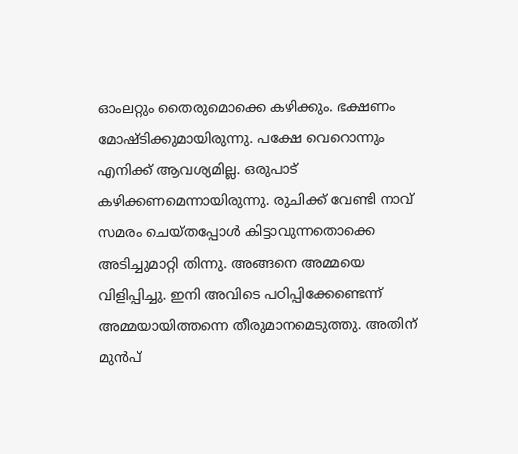ഓംലറ്റും തൈരുമൊക്കെ കഴിക്കും. ഭക്ഷണം മോഷ്ടിക്കുമായിരുന്നു. പക്ഷേ വെറൊന്നും എനിക്ക് ആവശ്യമില്ല. ഒരുപാട് കഴിക്കണമെന്നായിരുന്നു. രുചിക്ക് വേണ്ടി നാവ് സമരം ചെയ്തപ്പോൾ കിട്ടാവുന്നതൊക്കെ അടിച്ചുമാറ്റി തിന്നു. അങ്ങനെ അമ്മയെ വിളിപ്പിച്ചു. ഇനി അവിടെ പഠിപ്പിക്കേണ്ടെന്ന് അമ്മയായിത്തന്നെ തീരുമാനമെടുത്തു. അതിന് മുൻപ്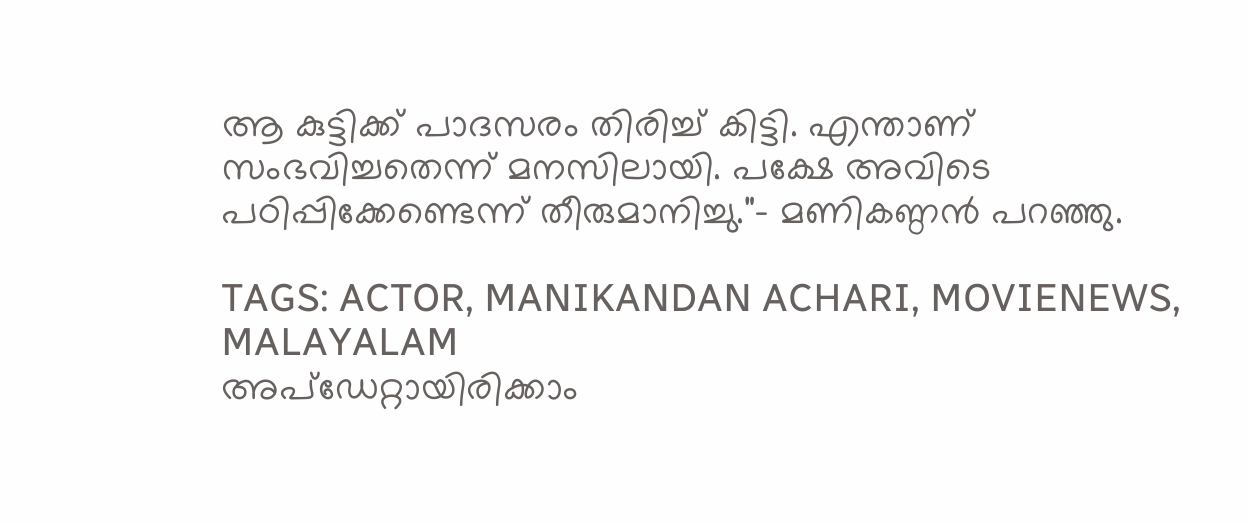ആ കുട്ടിക്ക് പാദസരം തിരിച്ച് കിട്ടി. എന്താണ് സംഭവിച്ചതെന്ന് മനസിലായി. പക്ഷേ അവിടെ പഠിപ്പിക്കേണ്ടെന്ന് തീരുമാനിച്ചു."- മണികണ്ഠൻ പറഞ്ഞു.

TAGS: ACTOR, MANIKANDAN ACHARI, MOVIENEWS, MALAYALAM
അപ്ഡേറ്റായിരിക്കാം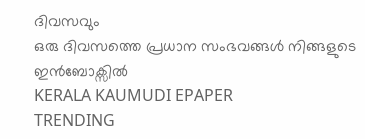ദിവസവും
ഒരു ദിവസത്തെ പ്രധാന സംഭവങ്ങൾ നിങ്ങളുടെ ഇൻബോക്സിൽ
KERALA KAUMUDI EPAPER
TRENDING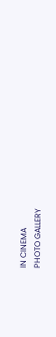IN CINEMA
PHOTO GALLERY